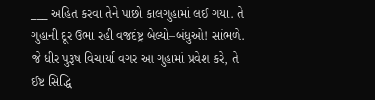___ અહિત કરવા તેને પાછો કાલગુહામાં લઈ ગયા. તે ગુહાની દૂર ઉભા રહી વજદંષ્ટ્ર બેલ્યો–બંધુઓ! સાંભળે. જે ધીર પુરૂષ વિચાર્યા વગર આ ગુહામાં પ્રવેશ કરે, તે ઈષ્ટ સિદ્ધિ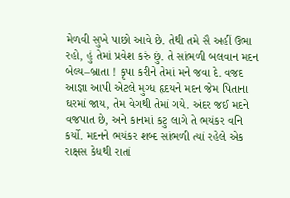મેળવી સુખે પાછો આવે છે. તેથી તમે સૈ અહીં ઉભા રહો, હું તેમાં પ્રવેશ કરું છું. તે સાંભળી બલવાન મદન બેલ્ય–બ્રાતા ! કૃપા કરીને તેમાં મને જવા દે. વજદ આજ્ઞા આપી એટલે મુગ્ધ હૃદયને મદન જેમ પિતાના ઘરમાં જાય, તેમ વેગથી તેમાં ગયે. અંદર જઈ મદને વજપાત છે, અને કાનમાં કટુ લાગે તે ભયંકર વનિ કર્યો. મદનને ભયંકર શબ્દ સાંભળી ત્યાં રહેલે એક રાક્ષસ કેધથી રાતાં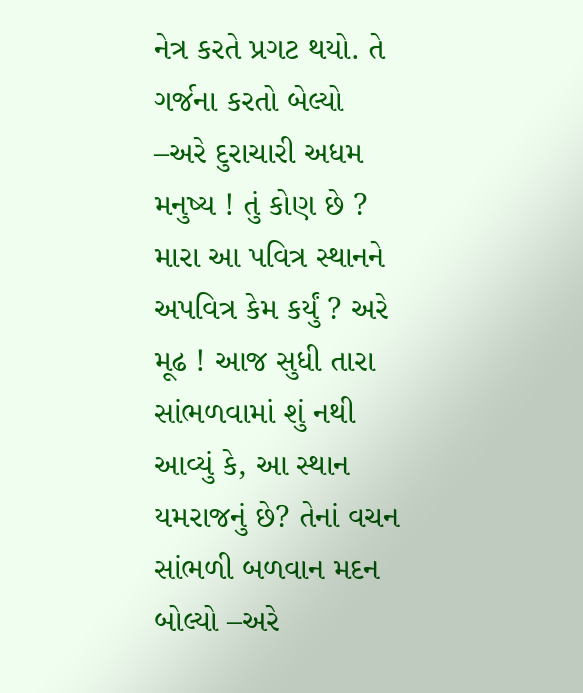નેત્ર કરતે પ્રગટ થયો. તે ગર્જના કરતો બેલ્યો –અરે દુરાચારી અધમ મનુષ્ય ! તું કોણ છે ? મારા આ પવિત્ર સ્થાનને અપવિત્ર કેમ કર્યું ? અરે મૂઢ ! આજ સુધી તારા સાંભળવામાં શું નથી આવ્યું કે, આ સ્થાન યમરાજનું છે? તેનાં વચન સાંભળી બળવાન મદન બોલ્યો –અરે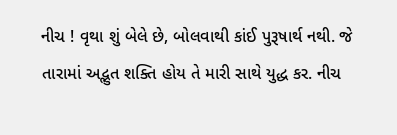નીચ ! વૃથા શું બેલે છે, બોલવાથી કાંઈ પુરૂષાર્થ નથી. જે તારામાં અદ્ભુત શક્તિ હોય તે મારી સાથે યુદ્ધ કર. નીચ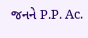જનને P.P. Ac.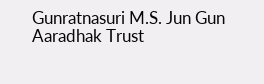Gunratnasuri M.S. Jun Gun Aaradhak Trust